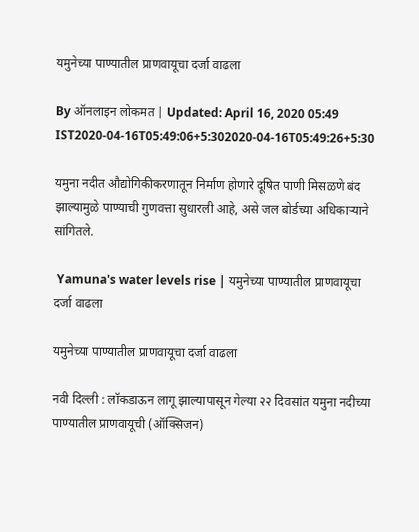यमुनेच्या पाण्यातील प्राणवायूचा दर्जा वाढला

By ऑनलाइन लोकमत | Updated: April 16, 2020 05:49 IST2020-04-16T05:49:06+5:302020-04-16T05:49:26+5:30

यमुना नदीत औद्योगिकीकरणातून निर्माण होणारे दूषित पाणी मिसळणे बंद झाल्यामुळे पाण्याची गुणवत्ता सुधारली आहे, असे जल बोर्डच्या अधिकाऱ्याने सांगितले.

 Yamuna's water levels rise | यमुनेच्या पाण्यातील प्राणवायूचा दर्जा वाढला

यमुनेच्या पाण्यातील प्राणवायूचा दर्जा वाढला

नवी दिल्ली : लॉकडाऊन लागू झाल्यापासून गेल्या २२ दिवसांत यमुना नदीच्या पाण्यातील प्राणवायूची (ऑक्सिजन)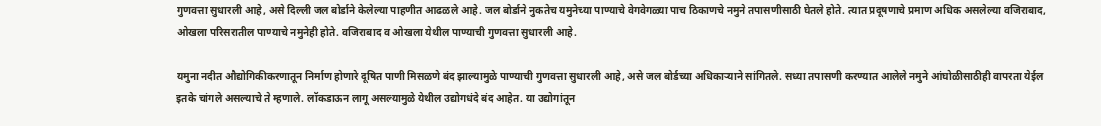गुणवत्ता सुधारली आहे, असे दिल्ली जल बोर्डाने केलेल्या पाहणीत आढळले आहे. जल बोर्डाने नुकतेच यमुनेच्या पाण्याचे वेगवेगळ्या पाच ठिकाणचे नमुने तपासणीसाठी घेतले होते. त्यात प्रदूषणाचे प्रमाण अधिक असलेल्या वजिराबाद, ओखला परिसरातील पाण्याचे नमुनेही होते. वजिराबाद व ओखला येथील पाण्याची गुणवत्ता सुधारली आहे.

यमुना नदीत औद्योगिकीकरणातून निर्माण होणारे दूषित पाणी मिसळणे बंद झाल्यामुळे पाण्याची गुणवत्ता सुधारली आहे, असे जल बोर्डच्या अधिकाऱ्याने सांगितले. सध्या तपासणी करण्यात आलेले नमुने आंघोळीसाठीही वापरता येईल इतके चांगले असल्याचे ते म्हणाले. लॉकडाऊन लागू असल्यामुळे येथील उद्योगधंदे बंद आहेत. या उद्योगांतून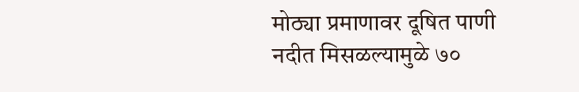मोठ्या प्रमाणावर दूषित पाणी नदीत मिसळल्यामुळे ७०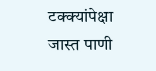टक्क्यांपेक्षा जास्त पाणी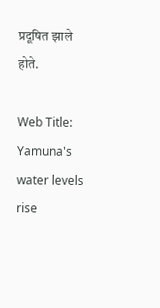प्रदूषित झाले होते.

Web Title:  Yamuna's water levels rise